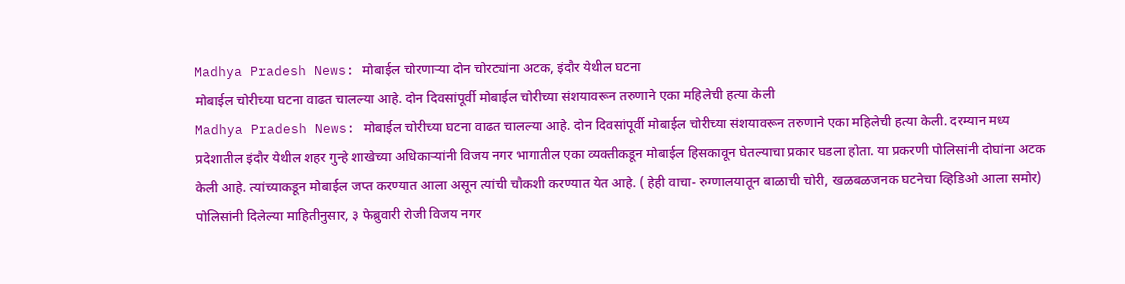Madhya Pradesh News: मोबाईल चोरणाऱ्या दोन चोरट्यांना अटक, इंदौर येथील घटना
मोबाईल चोरीच्या घटना वाढत चालल्या आहे. दोन दिवसांपूर्वी मोबाईल चोरीच्या संशयावरून तरुणाने एका महिलेची हत्या केली
Madhya Pradesh News: मोबाईल चोरीच्या घटना वाढत चालल्या आहे. दोन दिवसांपूर्वी मोबाईल चोरीच्या संशयावरून तरुणाने एका महिलेची हत्या केली. दरम्यान मध्य प्रदेशातील इंदौर येथील शहर गुन्हे शाखेच्या अधिकाऱ्यांनी विजय नगर भागातील एका व्यक्तीकडून मोबाईल हिसकावून घेतल्याचा प्रकार घडला होता. या प्रकरणी पोलिसांनी दोघांना अटक केली आहे. त्यांच्याकडून मोबाईल जप्त करण्यात आला असून त्यांची चौकशी करण्यात येत आहे. ( हेही वाचा- रुग्णालयातून बाळाची चोरी, खळबळजनक घटनेचा व्हिडिओ आला समोर)
पोलिसांनी दिलेल्या माहितीनुसार, ३ फेब्रुवारी रोजी विजय नगर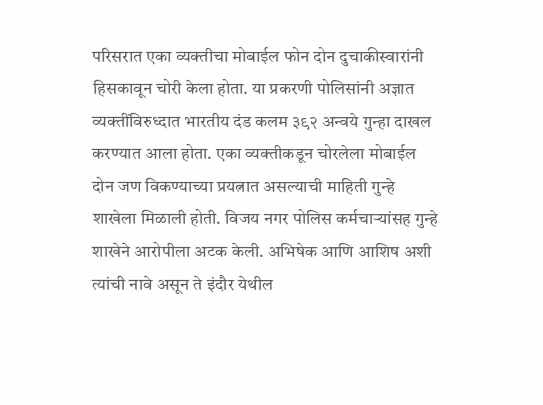परिसरात एका व्यक्तीचा मोबाईल फोन दोन दुचाकीस्वारांनी हिसकावून चोरी केला होता. या प्रकरणी पोलिसांनी अज्ञात व्यक्तींविरुध्दात भारतीय दंड कलम ३९२ अन्वये गुन्हा दाखल करण्यात आला होता. एका व्यक्तीकडून चोरलेला मोबाईल दोन जण विकण्याच्या प्रयत्नात असल्याची माहिती गुन्हे शाखेला मिळाली होती. विजय नगर पोलिस कर्मचाऱ्यांसह गुन्हे शाखेने आरोपीला अटक केली. अभिषेक आणि आशिष अशी त्यांची नावे असून ते इंदौर येथील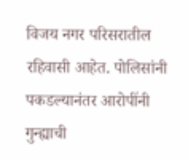विजय नगर परिसरातील रहिवासी आहेत. पोलिसांनी पकडल्यानंतर आरोपींनी गुन्ह्याची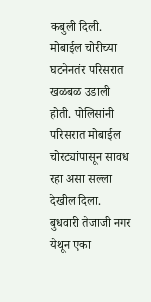कबुली दिली.
मोबाईल चोरीच्या घटनेनतंर परिसरात खळबळ उडाली होती. पोलिसांनी परिसरात मोबाईल चोरट्यांपासून सावध रहा असा सल्ला देखील दिला. बुधवारी तेजाजी नगर येथून एका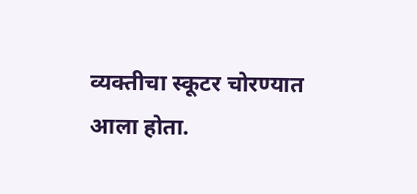व्यक्तीचा स्कूटर चोरण्यात आला होता.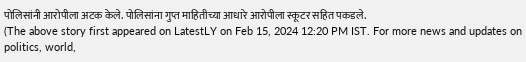पोलिसांनी आरोपीला अटक केले. पोलिसांना गुप्त माहितीच्या आधारे आरोपीला स्कूटर सहित पकडले.
(The above story first appeared on LatestLY on Feb 15, 2024 12:20 PM IST. For more news and updates on politics, world,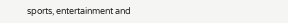sports, entertainment and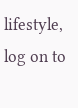lifestyle, log on to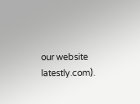our website latestly.com).